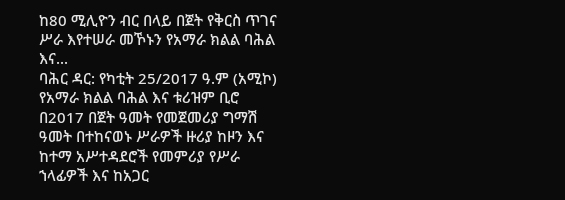ከ80 ሚሊዮን ብር በላይ በጀት የቅርስ ጥገና ሥራ እየተሠራ መኾኑን የአማራ ክልል ባሕል እና...
ባሕር ዳር: የካቲት 25/2017 ዓ.ም (አሚኮ) የአማራ ክልል ባሕል እና ቱሪዝም ቢሮ በ2017 በጀት ዓመት የመጀመሪያ ግማሽ ዓመት በተከናወኑ ሥራዎች ዙሪያ ከዞን እና ከተማ አሥተዳደሮች የመምሪያ የሥራ ኀላፊዎች እና ከአጋር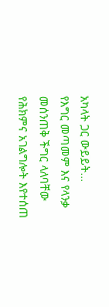አካላት ጋር ውይይት...
የእግር መጣመም እና የላንቃ መሰንጠቅ ችግር ላለባቸው የሕክምና አገልግሎት እየተሰጠ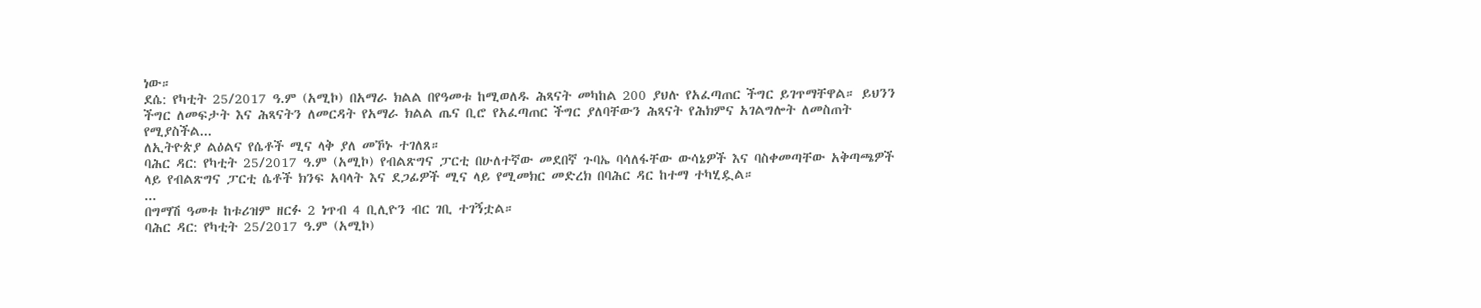ነው።
ደሴ: የካቲት 25/2017 ዓ.ም (አሚኮ) በአማራ ክልል በየዓመቱ ከሚወለዱ ሕጻናት መካከል 200 ያህሉ የአፈጣጠር ችግር ይገጥማቸዋል። ይህንን ችግር ለመፍታት እና ሕጻናትን ለመርዳት የአማራ ክልል ጤና ቢሮ የአፈጣጠር ችግር ያለባቸውን ሕጻናት የሕክምና አገልግሎት ለመስጠት የሚያስችል...
ለኢትዮጵያ ልዕልና የሴቶች ሚና ላቅ ያለ መኾኑ ተገለጸ።
ባሕር ዳር: የካቲት 25/2017 ዓ.ም (አሚኮ) የብልጽግና ፓርቲ በሁለተኛው መደበኛ ጉባኤ ባሳለፋቸው ውሳኔዎች እና ባስቀመጣቸው አቅጣጫዎች ላይ የብልጽግና ፓርቲ ሴቶች ክንፍ አባላት እና ደጋፊዎች ሚና ላይ የሚመክር መድረክ በባሕር ዳር ከተማ ተካሂዷል።
...
በግማሽ ዓመቱ ከቱሪዝም ዘርፉ 2 ነጥብ 4 ቢሊዮን ብር ገቢ ተገኝቷል።
ባሕር ዳር: የካቲት 25/2017 ዓ.ም (አሚኮ)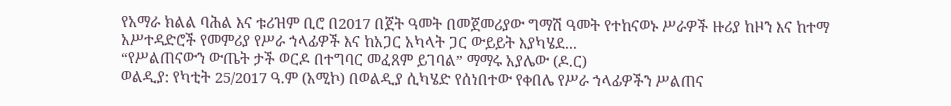የአማራ ክልል ባሕል እና ቱሪዝም ቢሮ በ2017 በጀት ዓመት በመጀመሪያው ግማሽ ዓመት የተከናወኑ ሥራዎች ዙሪያ ከዞን እና ከተማ አሥተዳድሮች የመምሪያ የሥራ ኀላፊዎች እና ከአጋር አካላት ጋር ውይይት እያካሄደ...
“የሥልጠናውን ውጤት ታች ወርዶ በተግባር መፈጸም ይገባል” ማማሩ አያሌው (ዶ.ር)
ወልዲያ: የካቲት 25/2017 ዓ.ም (አሚኮ) በወልዲያ ሲካሄድ የሰነበተው የቀበሌ የሥራ ኀላፊዎችን ሥልጠና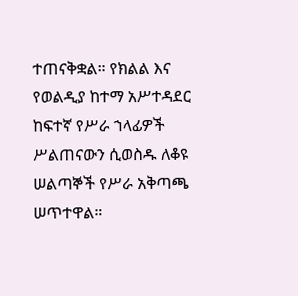ተጠናቅቋል። የክልል እና የወልዲያ ከተማ አሥተዳደር ከፍተኛ የሥራ ኀላፊዎች ሥልጠናውን ሲወስዱ ለቆዩ ሠልጣኞች የሥራ አቅጣጫ ሠጥተዋል።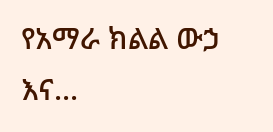የአማራ ክልል ውኃ እና...